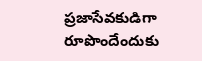ప్రజాసేవకుడిగా రూపొందేందుకు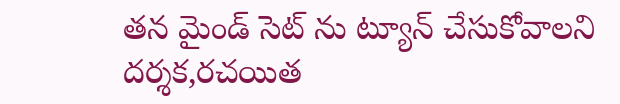తన మైండ్ సెట్ ను ట్యూన్ చేసుకోవాలని దర్శక,రచయిత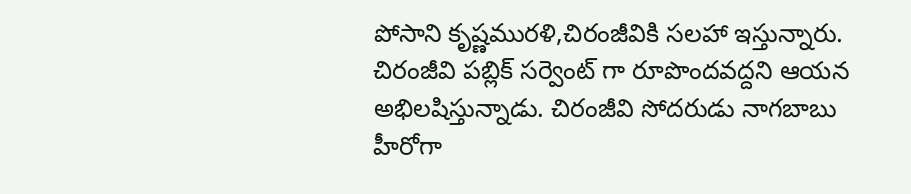పోసాని కృష్ణమురళి,చిరంజీవికి సలహా ఇస్తున్నారు. చిరంజీవి పబ్లిక్ సర్వెంట్ గా రూపొందవద్దని ఆయన అభిలషిస్తున్నాడు. చిరంజీవి సోదరుడు నాగబాబు హీరోగా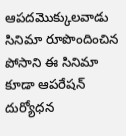ఆపదమొక్కులవాడు సినిమా రూపొందించిన పోసాని ఈ సినిమా కూడా ఆపరేషన్ దుర్యోధన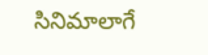సినిమాలాగే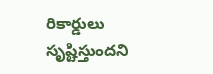రికార్డులు సృష్టిస్తుందని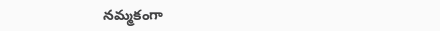నమ్మకంగా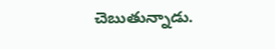చెబుతున్నాడు.